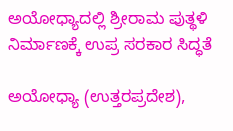ಅಯೋಧ್ಯಾದಲ್ಲಿ ಶ್ರೀರಾಮ ಪುತ್ಥಳಿ ನಿರ್ಮಾಣಕ್ಕೆ ಉಪ್ರ ಸರಕಾರ ಸಿದ್ಧತೆ

ಅಯೋಧ್ಯಾ (ಉತ್ತರಪ್ರದೇಶ),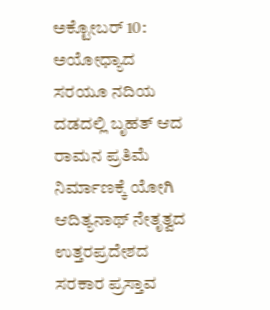ಅಕ್ಟೋಬರ್ 10: ಅಯೋಧ್ಯಾದ ಸರಯೂ ನದಿಯ ದಡದಲ್ಲಿ ಬೃಹತ್ ಆದ ರಾಮನ ಪ್ರತಿಮೆ ನಿರ್ಮಾಣಕ್ಕೆ ಯೋಗಿ ಆದಿತ್ಯನಾಥ್ ನೇತೃತ್ವದ ಉತ್ತರಪ್ರದೇಶದ ಸರಕಾರ ಪ್ರಸ್ತಾವ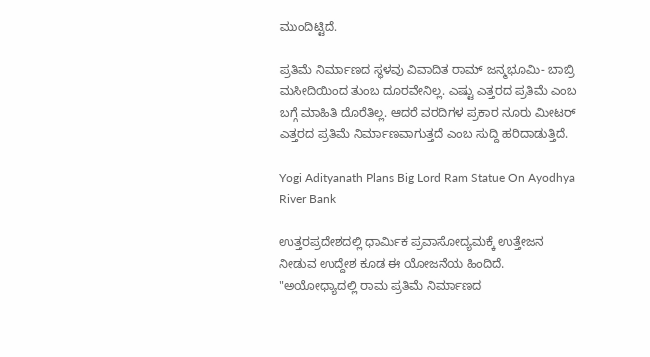ಮುಂದಿಟ್ಟಿದೆ.

ಪ್ರತಿಮೆ ನಿರ್ಮಾಣದ ಸ್ಥಳವು ವಿವಾದಿತ ರಾಮ್ ಜನ್ಮಭೂಮಿ- ಬಾಬ್ರಿ ಮಸೀದಿಯಿಂದ ತುಂಬ ದೂರವೇನಿಲ್ಲ. ಎಷ್ಟು ಎತ್ತರದ ಪ್ರತಿಮೆ ಎಂಬ ಬಗ್ಗೆ ಮಾಹಿತಿ ದೊರೆತಿಲ್ಲ. ಆದರೆ ವರದಿಗಳ ಪ್ರಕಾರ ನೂರು ಮೀಟರ್ ಎತ್ತರದ ಪ್ರತಿಮೆ ನಿರ್ಮಾಣವಾಗುತ್ತದೆ ಎಂಬ ಸುದ್ದಿ ಹರಿದಾಡುತ್ತಿದೆ.

Yogi Adityanath Plans Big Lord Ram Statue On Ayodhya River Bank

ಉತ್ತರಪ್ರದೇಶದಲ್ಲಿ ಧಾರ್ಮಿಕ ಪ್ರವಾಸೋದ್ಯಮಕ್ಕೆ ಉತ್ತೇಜನ ನೀಡುವ ಉದ್ದೇಶ ಕೂಡ ಈ ಯೋಜನೆಯ ಹಿಂದಿದೆ. "ಅಯೋಧ್ಯಾದಲ್ಲಿ ರಾಮ ಪ್ರತಿಮೆ ನಿರ್ಮಾಣದ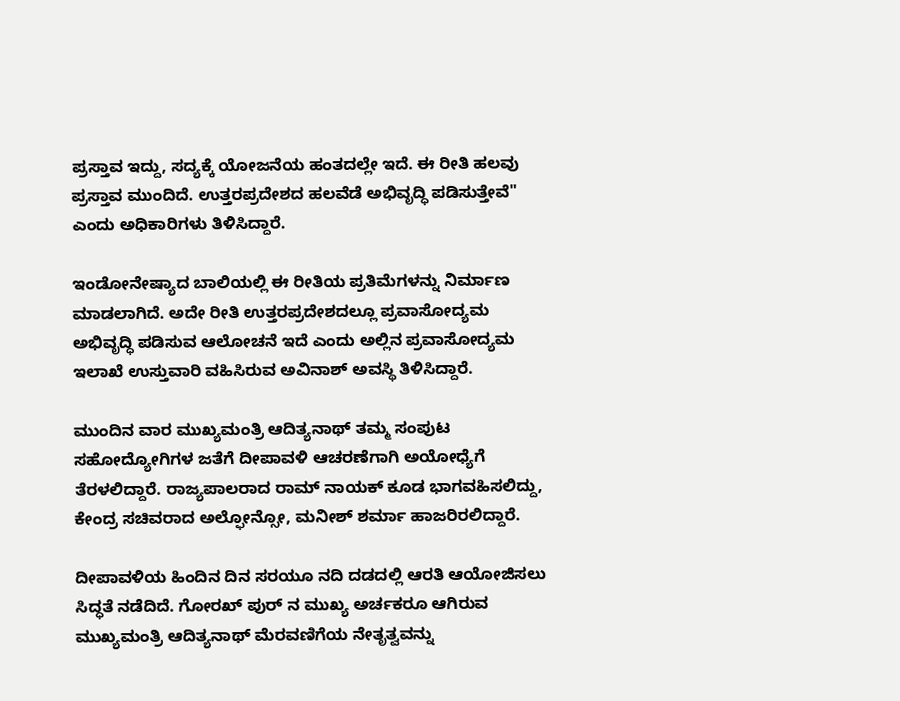ಪ್ರಸ್ತಾವ ಇದ್ದು, ಸದ್ಯಕ್ಕೆ ಯೋಜನೆಯ ಹಂತದಲ್ಲೇ ಇದೆ. ಈ ರೀತಿ ಹಲವು ಪ್ರಸ್ತಾವ ಮುಂದಿದೆ. ಉತ್ತರಪ್ರದೇಶದ ಹಲವೆಡೆ ಅಭಿವೃದ್ಧಿ ಪಡಿಸುತ್ತೇವೆ" ಎಂದು ಅಧಿಕಾರಿಗಳು ತಿಳಿಸಿದ್ದಾರೆ.

ಇಂಡೋನೇಷ್ಯಾದ ಬಾಲಿಯಲ್ಲಿ ಈ ರೀತಿಯ ಪ್ರತಿಮೆಗಳನ್ನು ನಿರ್ಮಾಣ ಮಾಡಲಾಗಿದೆ. ಅದೇ ರೀತಿ ಉತ್ತರಪ್ರದೇಶದಲ್ಲೂ ಪ್ರವಾಸೋದ್ಯಮ ಅಭಿವೃದ್ಧಿ ಪಡಿಸುವ ಆಲೋಚನೆ ಇದೆ ಎಂದು ಅಲ್ಲಿನ ಪ್ರವಾಸೋದ್ಯಮ ಇಲಾಖೆ ಉಸ್ತುವಾರಿ ವಹಿಸಿರುವ ಅವಿನಾಶ್ ಅವಸ್ಥಿ ತಿಳಿಸಿದ್ದಾರೆ.

ಮುಂದಿನ ವಾರ ಮುಖ್ಯಮಂತ್ರಿ ಆದಿತ್ಯನಾಥ್ ತಮ್ಮ ಸಂಪುಟ ಸಹೋದ್ಯೋಗಿಗಳ ಜತೆಗೆ ದೀಪಾವಳಿ ಆಚರಣೆಗಾಗಿ ಅಯೋಧ್ಯೆಗೆ ತೆರಳಲಿದ್ದಾರೆ. ರಾಜ್ಯಪಾಲರಾದ ರಾಮ್ ನಾಯಕ್ ಕೂಡ ಭಾಗವಹಿಸಲಿದ್ದು, ಕೇಂದ್ರ ಸಚಿವರಾದ ಅಲ್ಫೋನ್ಸೋ, ಮನೀಶ್ ಶರ್ಮಾ ಹಾಜರಿರಲಿದ್ದಾರೆ.

ದೀಪಾವಳಿಯ ಹಿಂದಿನ ದಿನ ಸರಯೂ ನದಿ ದಡದಲ್ಲಿ ಆರತಿ ಆಯೋಜಿಸಲು ಸಿದ್ಧತೆ ನಡೆದಿದೆ. ಗೋರಖ್ ಪುರ್ ನ ಮುಖ್ಯ ಅರ್ಚಕರೂ ಆಗಿರುವ ಮುಖ್ಯಮಂತ್ರಿ ಆದಿತ್ಯನಾಥ್ ಮೆರವಣಿಗೆಯ ನೇತೃತ್ವವನ್ನು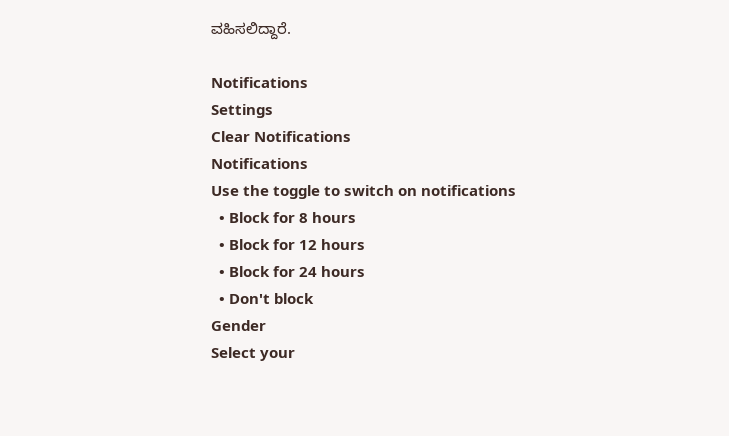ವಹಿಸಲಿದ್ದಾರೆ.

Notifications
Settings
Clear Notifications
Notifications
Use the toggle to switch on notifications
  • Block for 8 hours
  • Block for 12 hours
  • Block for 24 hours
  • Don't block
Gender
Select your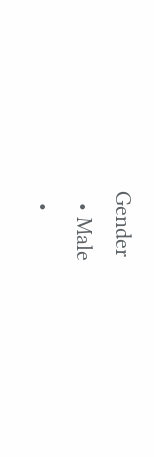Gender
  • Male
  •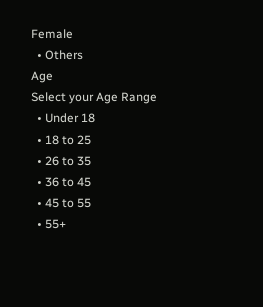Female
  • Others
Age
Select your Age Range
  • Under 18
  • 18 to 25
  • 26 to 35
  • 36 to 45
  • 45 to 55
  • 55+